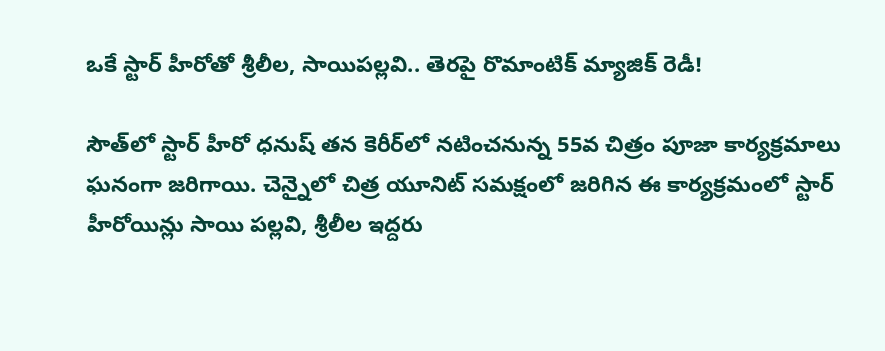ఒకే స్టార్ హీరోతో శ్రీలీల, సాయిపల్లవి.. తెరపై రొమాంటిక్ మ్యాజిక్ రెడీ!

సౌత్‌లో స్టార్ హీరో ధనుష్ తన కెరీర్‌లో నటించనున్న 55వ చిత్రం పూజా కార్యక్రమాలు ఘనంగా జరిగాయి. చెన్నైలో చిత్ర యూనిట్ సమక్షంలో జరిగిన ఈ కార్యక్రమంలో స్టార్ హీరోయిన్లు సాయి పల్లవి, శ్రీలీల ఇద్దరు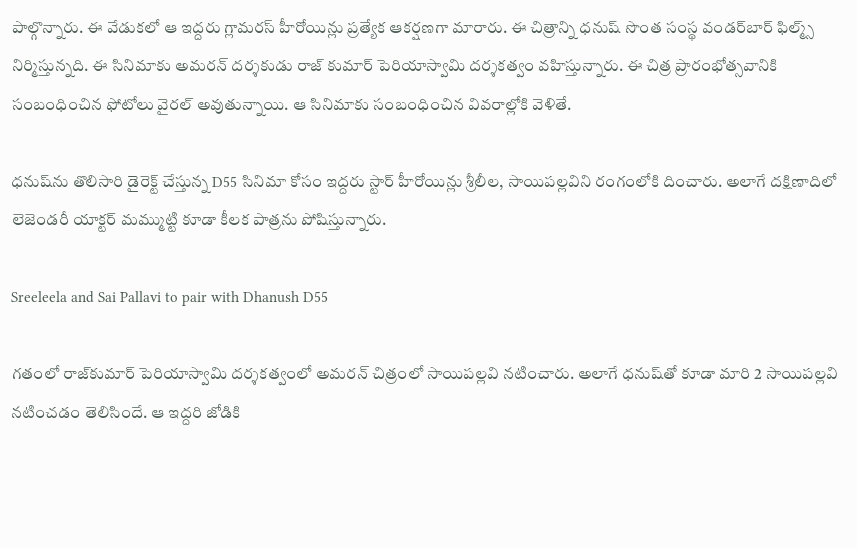పాల్గొన్నారు. ఈ వేడుకలో ఆ ఇద్దరు గ్లామరస్ హీరోయిన్లు ప్రత్యేక ఆకర్షణగా మారారు. ఈ చిత్రాన్ని ధనుష్ సొంత సంస్థ వండర్‌బార్ ఫిల్మ్స్ నిర్మిస్తున్నది. ఈ సినిమాకు అమరన్ దర్శకుడు రాజ్ కుమార్ పెరియాస్వామి దర్శకత్వం వహిస్తున్నారు. ఈ చిత్ర ప్రారంభోత్సవానికి సంబంధించిన ఫోటోలు వైరల్ అవుతున్నాయి. ఆ సినిమాకు సంబంధించిన వివరాల్లోకి వెళితే.

ధనుష్‌ను తొలిసారి డైరెక్ట్ చేస్తున్న D55 సినిమా కోసం ఇద్దరు స్టార్ హీరోయిన్లు శ్రీలీల, సాయిపల్లవిని రంగంలోకి దించారు. అలాగే దక్షిణాదిలో లెజెండరీ యాక్టర్ మమ్ముట్టి కూడా కీలక పాత్రను పోషిస్తున్నారు.

Sreeleela and Sai Pallavi to pair with Dhanush D55

గతంలో రాజ్‌కుమార్ పెరియాస్వామి దర్శకత్వంలో అమరన్ చిత్రంలో సాయిపల్లవి నటించారు. అలాగే ధనుష్‌తో కూడా మారి 2 సాయిపల్లవి నటించడం తెలిసిందే. ఆ ఇద్దరి జోడికి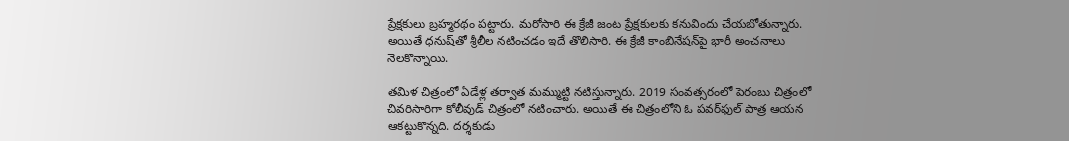ప్రేక్షకులు బ్రహ్మరథం పట్టారు. మరోసారి ఈ క్రేజీ జంట ప్రేక్షకులకు కనువిందు చేయబోతున్నారు. అయితే ధనుష్‌తో శ్రీలీల నటించడం ఇదే తొలిసారి. ఈ క్రేజీ కాంబినేషన్‌పై భారీ అంచనాలు నెలకొన్నాయి.

తమిళ చిత్రంలో ఏడేళ్ల తర్వాత మమ్ముట్టి నటిస్తున్నారు. 2019 సంవత్సరంలో పెరంబు చిత్రంలో చివరిసారిగా కోలీవుడ్ చిత్రంలో నటించారు. అయితే ఈ చిత్రంలోని ఓ పవర్‌ఫుల్ పాత్ర ఆయన ఆకట్టుకొన్నది. దర్శకుడు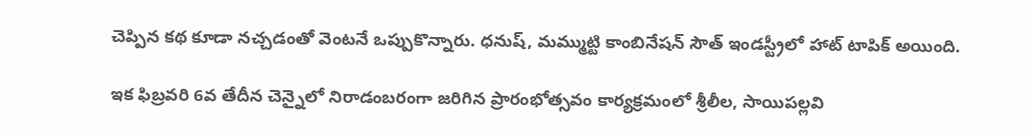చెప్పిన కథ కూడా నచ్చడంతో వెంటనే ఒప్పుకొన్నారు. ధనుష్, మమ్ముట్టి కాంబినేషన్ సౌత్ ఇండస్ట్రీలో హాట్ టాపిక్ అయింది.

ఇక ఫిబ్రవరి 6వ తేదీన చెన్నైలో నిరాడంబరంగా జరిగిన ప్రారంభోత్సవం కార్యక్రమంలో శ్రీలీల, సాయిపల్లవి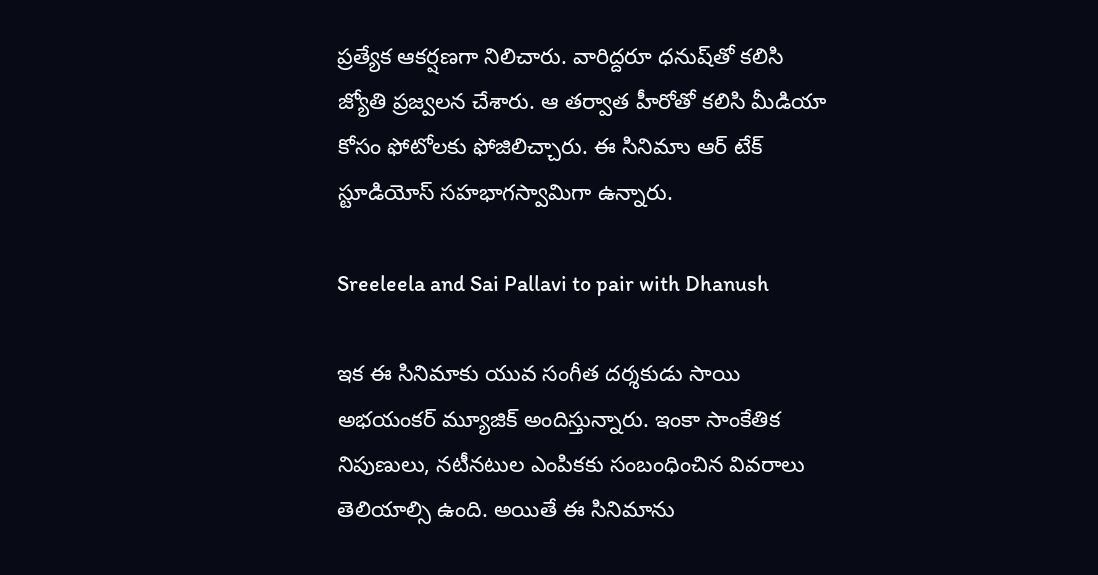ప్రత్యేక ఆకర్షణగా నిలిచారు. వారిద్దరూ ధనుష్‌తో కలిసి జ్యోతి ప్రజ్వలన చేశారు. ఆ తర్వాత హీరోతో కలిసి మీడియా కోసం ఫోటోలకు ఫోజిలిచ్చారు. ఈ సినిమాు ఆర్ టేక్ స్టూడియోస్ సహభాగస్వామిగా ఉన్నారు.

Sreeleela and Sai Pallavi to pair with Dhanush

ఇక ఈ సినిమాకు యువ సంగీత దర్శకుడు సాయి అభయంకర్ మ్యూజిక్ అందిస్తున్నారు. ఇంకా సాంకేతిక నిపుణులు, నటీనటుల ఎంపికకు సంబంధించిన వివరాలు తెలియాల్సి ఉంది. అయితే ఈ సినిమాను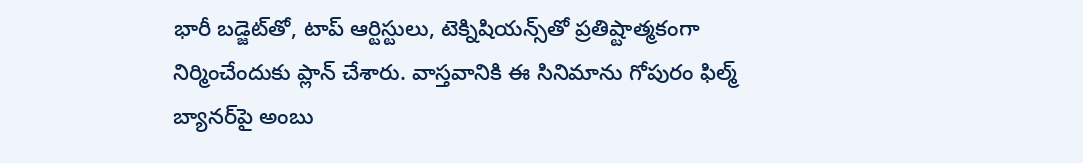భారీ బడ్జెట్‌తో, టాప్ ఆర్టిస్టులు, టెక్నిషియన్స్‌తో ప్రతిష్టాత్మకంగా నిర్మించేందుకు ప్లాన్ చేశారు. వాస్తవానికి ఈ సినిమాను గోపురం ఫిల్మ్ బ్యానర్‌పై అంబు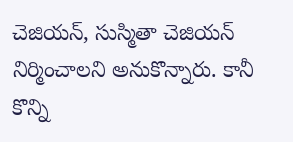చెజియన్, సుస్మితా చెజియన్ నిర్మించాలని అనుకొన్నారు. కానీ కొన్ని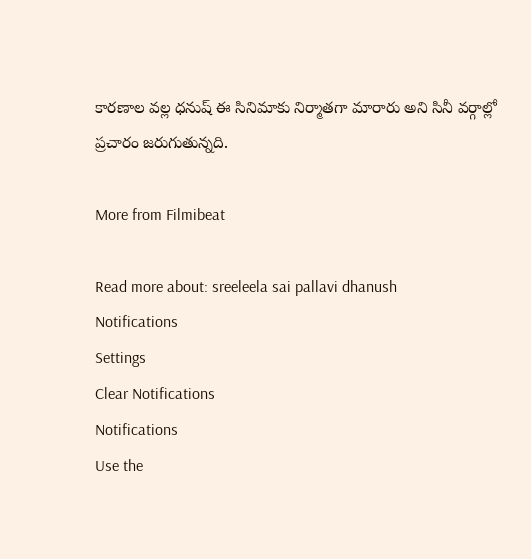కారణాల వల్ల ధనుష్ ఈ సినిమాకు నిర్మాతగా మారారు అని సినీ వర్గాల్లో ప్రచారం జరుగుతున్నది.

More from Filmibeat

Read more about: sreeleela sai pallavi dhanush
Notifications
Settings
Clear Notifications
Notifications
Use the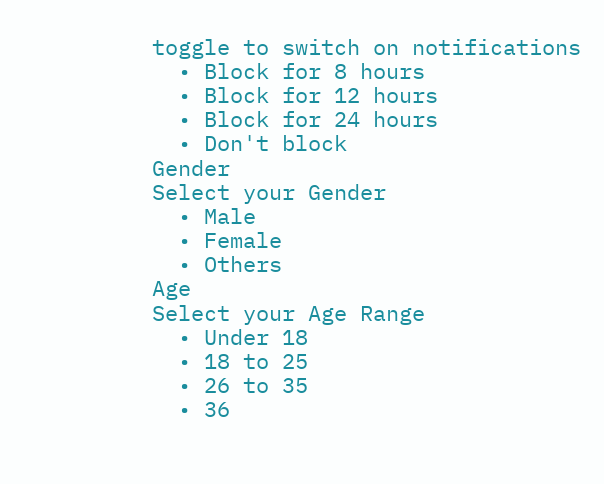toggle to switch on notifications
  • Block for 8 hours
  • Block for 12 hours
  • Block for 24 hours
  • Don't block
Gender
Select your Gender
  • Male
  • Female
  • Others
Age
Select your Age Range
  • Under 18
  • 18 to 25
  • 26 to 35
  • 36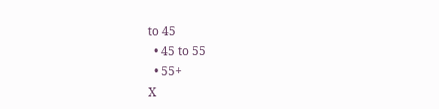to 45
  • 45 to 55
  • 55+
X